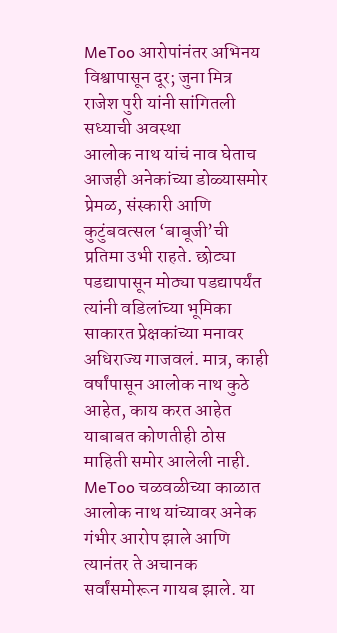MeToo आरोपांनंतर अभिनय विश्वापासून दूर; जुना मित्र राजेश पुरी यांनी सांगितली सध्याची अवस्था
आलोक नाथ यांचं नाव घेताच आजही अनेकांच्या डोळ्यासमोर प्रेमळ, संस्कारी आणि कुटुंबवत्सल ‘बाबूजी’ची प्रतिमा उभी राहते. छोट्या पडद्यापासून मोठ्या पडद्यापर्यंत त्यांनी वडिलांच्या भूमिका साकारत प्रेक्षकांच्या मनावर अधिराज्य गाजवलं. मात्र, काही वर्षांपासून आलोक नाथ कुठे आहेत, काय करत आहेत याबाबत कोणतीही ठोस माहिती समोर आलेली नाही.
MeToo चळवळीच्या काळात आलोक नाथ यांच्यावर अनेक गंभीर आरोप झाले आणि त्यानंतर ते अचानक सर्वांसमोरून गायब झाले. या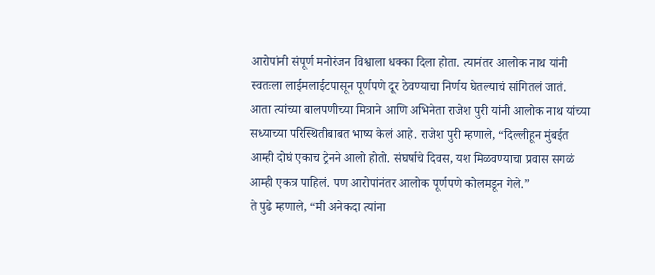आरोपांनी संपूर्ण मनोरंजन विश्वाला धक्का दिला होता. त्यानंतर आलोक नाथ यांनी स्वतःला लाईमलाईटपासून पूर्णपणे दूर ठेवण्याचा निर्णय घेतल्याचं सांगितलं जातं.
आता त्यांच्या बालपणीच्या मित्राने आणि अभिनेता राजेश पुरी यांनी आलोक नाथ यांच्या सध्याच्या परिस्थितीबाबत भाष्य केलं आहे. राजेश पुरी म्हणाले, “दिल्लीहून मुंबईत आम्ही दोघं एकाच ट्रेनने आलो होतो. संघर्षाचे दिवस, यश मिळवण्याचा प्रवास सगळं आम्ही एकत्र पाहिलं. पण आरोपांनंतर आलोक पूर्णपणे कोलमडून गेले.”
ते पुढे म्हणाले, “मी अनेकदा त्यांना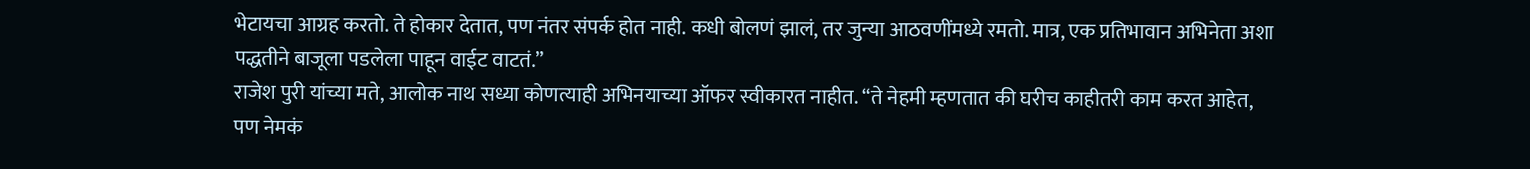भेटायचा आग्रह करतो. ते होकार देतात, पण नंतर संपर्क होत नाही. कधी बोलणं झालं, तर जुन्या आठवणींमध्ये रमतो. मात्र, एक प्रतिभावान अभिनेता अशा पद्धतीने बाजूला पडलेला पाहून वाईट वाटतं.”
राजेश पुरी यांच्या मते, आलोक नाथ सध्या कोणत्याही अभिनयाच्या ऑफर स्वीकारत नाहीत. “ते नेहमी म्हणतात की घरीच काहीतरी काम करत आहेत, पण नेमकं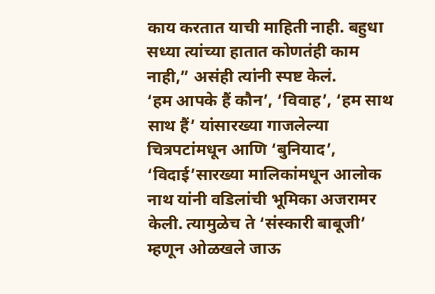काय करतात याची माहिती नाही. बहुधा सध्या त्यांच्या हातात कोणतंही काम नाही,” असंही त्यांनी स्पष्ट केलं.
‘हम आपके हैं कौन’, ‘विवाह’, ‘हम साथ साथ हैं’ यांसारख्या गाजलेल्या चित्रपटांमधून आणि ‘बुनियाद’, ‘विदाई’सारख्या मालिकांमधून आलोक नाथ यांनी वडिलांची भूमिका अजरामर केली. त्यामुळेच ते ‘संस्कारी बाबूजी’ म्हणून ओळखले जाऊ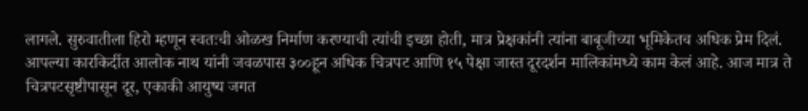लागले. सुरुवातीला हिरो म्हणून स्वतःची ओळख निर्माण करण्याची त्यांची इच्छा होती, मात्र प्रेक्षकांनी त्यांना बाबूजीच्या भूमिकेतच अधिक प्रेम दिलं.
आपल्या कारकिर्दीत आलोक नाथ यांनी जवळपास ३००हून अधिक चित्रपट आणि १५ पेक्षा जास्त दूरदर्शन मालिकांमध्ये काम केलं आहे. आज मात्र ते चित्रपटसृष्टीपासून दूर, एकाकी आयुष्य जगत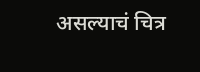असल्याचं चित्र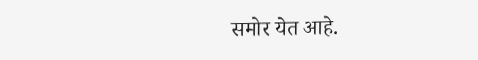समोर येत आहे.